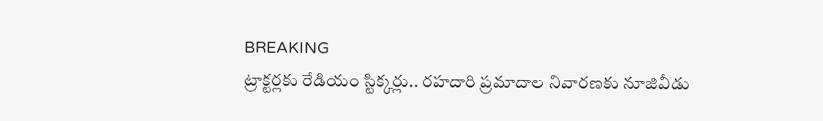BREAKING
ట్రాక్టర్లకు రేడియం స్టిక్కర్లు.. రహదారి ప్రమాదాల నివారణకు నూజివీడు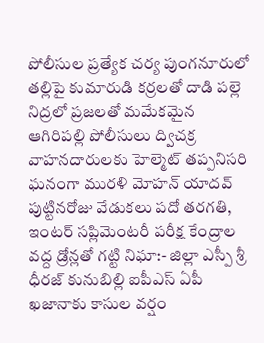పోలీసుల ప్రత్యేక చర్య పుంగనూరులో తల్లిపై కుమారుడి కర్రలతో దాడి పల్లె నిద్రలో ప్రజలతో మమేకమైన ఆగిరిపల్లి పోలీసులు ద్విచక్ర వాహనదారులకు హెల్మెట్ తప్పనిసరి ఘనంగా మురళి మోహన్ యాదవ్ పుట్టినరోజు వేడుకలు పదో తరగతి, ఇంటర్ సప్లిమెంటరీ పరీక్ష కేంద్రాల వద్ద డ్రోన్లతో గట్టి నిఘా:- జిల్లా ఎస్పీ శ్రీ ధీరజ్ కునుబిల్లి ఐపీఎస్ ఏపీ ఖజానాకు కాసుల వర్షం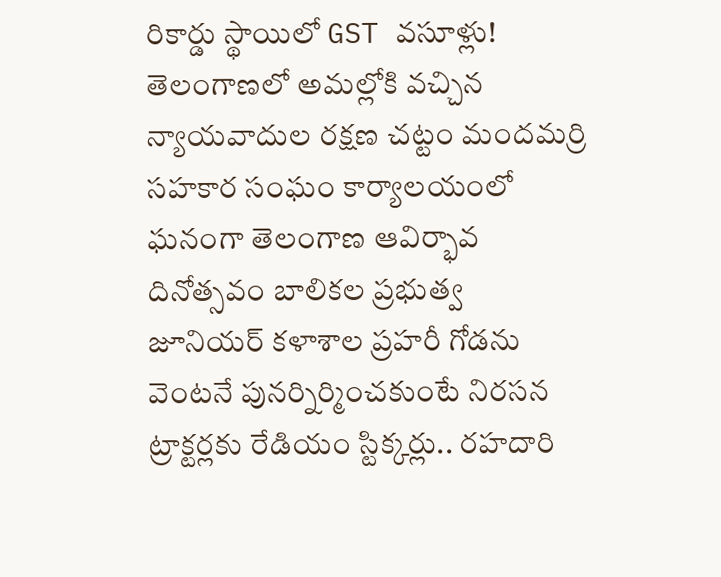రికార్డు స్థాయిలో GST వసూళ్లు! తెలంగాణలో అమల్లోకి వచ్చిన న్యాయవాదుల రక్షణ చట్టం మందమర్రి సహకార సంఘం కార్యాలయంలో ఘనంగా తెలంగాణ ఆవిర్భావ దినోత్సవం బాలికల ప్రభుత్వ జూనియర్ కళాశాల ప్రహరీ గోడను వెంటనే పునర్నిర్మించకుంటే నిరసన ట్రాక్టర్లకు రేడియం స్టిక్కర్లు.. రహదారి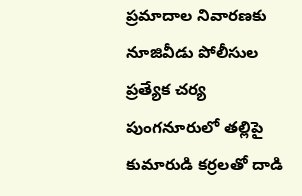ప్రమాదాల నివారణకు నూజివీడు పోలీసుల ప్రత్యేక చర్య పుంగనూరులో తల్లిపై కుమారుడి కర్రలతో దాడి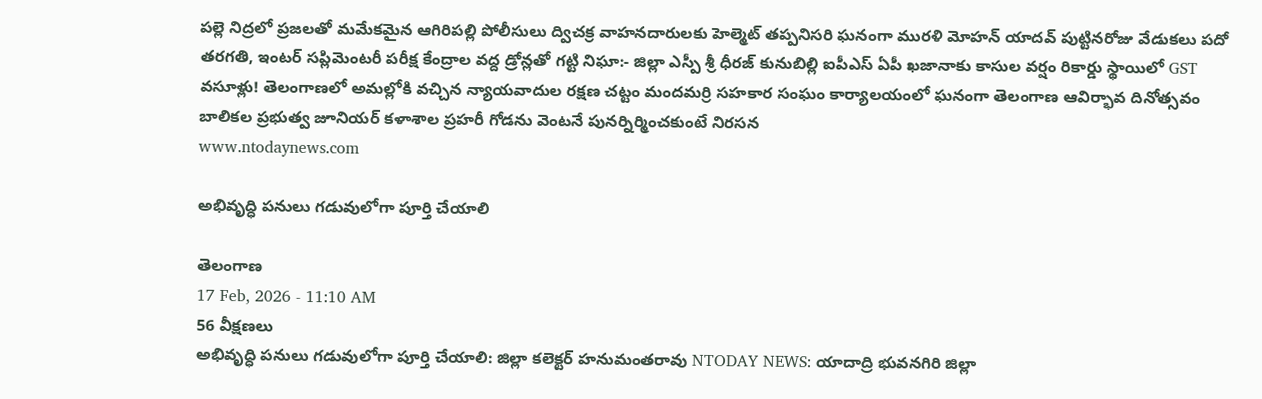పల్లె నిద్రలో ప్రజలతో మమేకమైన ఆగిరిపల్లి పోలీసులు ద్విచక్ర వాహనదారులకు హెల్మెట్ తప్పనిసరి ఘనంగా మురళి మోహన్ యాదవ్ పుట్టినరోజు వేడుకలు పదో తరగతి, ఇంటర్ సప్లిమెంటరీ పరీక్ష కేంద్రాల వద్ద డ్రోన్లతో గట్టి నిఘా:- జిల్లా ఎస్పీ శ్రీ ధీరజ్ కునుబిల్లి ఐపీఎస్ ఏపీ ఖజానాకు కాసుల వర్షం రికార్డు స్థాయిలో GST వసూళ్లు! తెలంగాణలో అమల్లోకి వచ్చిన న్యాయవాదుల రక్షణ చట్టం మందమర్రి సహకార సంఘం కార్యాలయంలో ఘనంగా తెలంగాణ ఆవిర్భావ దినోత్సవం బాలికల ప్రభుత్వ జూనియర్ కళాశాల ప్రహరీ గోడను వెంటనే పునర్నిర్మించకుంటే నిరసన
www.ntodaynews.com

అభివృద్ధి పనులు గడువులోగా పూర్తి చేయాలి

తెలంగాణ
17 Feb, 2026 - 11:10 AM
56 వీక్షణలు
అభివృద్ధి పనులు గడువులోగా పూర్తి చేయాలి: జిల్లా కలెక్టర్ హనుమంతరావు NTODAY NEWS: యాదాద్రి భువనగిరి జిల్లా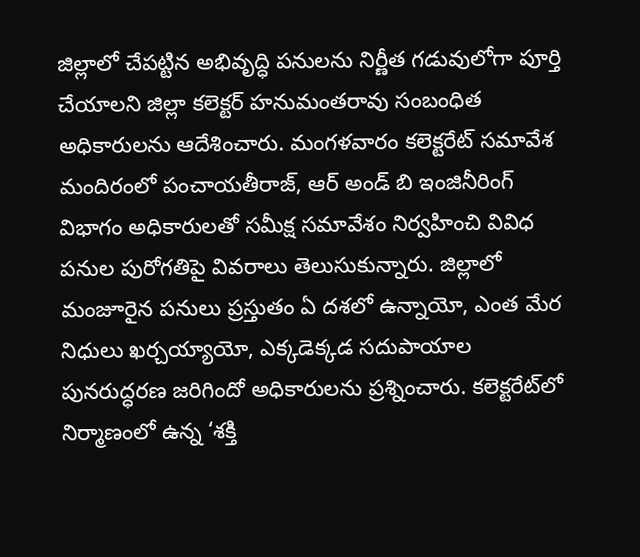జిల్లాలో చేపట్టిన అభివృద్ధి పనులను నిర్ణీత గడువులోగా పూర్తి చేయాలని జిల్లా కలెక్టర్ హనుమంతరావు సంబంధిత అధికారులను ఆదేశించారు. మంగళవారం కలెక్టరేట్ సమావేశ మందిరంలో పంచాయతీరాజ్, ఆర్ అండ్ బి ఇంజినీరింగ్ విభాగం అధికారులతో సమీక్ష సమావేశం నిర్వహించి వివిధ పనుల పురోగతిపై వివరాలు తెలుసుకున్నారు. జిల్లాలో మంజూరైన పనులు ప్రస్తుతం ఏ దశలో ఉన్నాయో, ఎంత మేర నిధులు ఖర్చయ్యాయో, ఎక్కడెక్కడ సదుపాయాల పునరుద్ధరణ జరిగిందో అధికారులను ప్రశ్నించారు. కలెక్టరేట్‌లో నిర్మాణంలో ఉన్న ‘శక్తి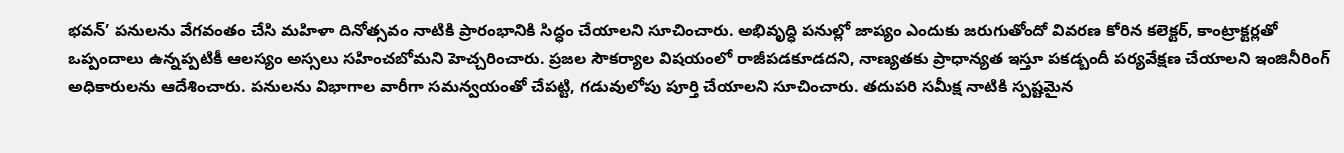భవన్’ పనులను వేగవంతం చేసి మహిళా దినోత్సవం నాటికి ప్రారంభానికి సిద్ధం చేయాలని సూచించారు. అభివృద్ధి పనుల్లో జాప్యం ఎందుకు జరుగుతోందో వివరణ కోరిన కలెక్టర్, కాంట్రాక్టర్లతో ఒప్పందాలు ఉన్నప్పటికీ ఆలస్యం అస్సలు సహించబోమని హెచ్చరించారు. ప్రజల సౌకర్యాల విషయంలో రాజీపడకూడదని, నాణ్యతకు ప్రాధాన్యత ఇస్తూ పకడ్బందీ పర్యవేక్షణ చేయాలని ఇంజినీరింగ్ అధికారులను ఆదేశించారు. పనులను విభాగాల వారీగా సమన్వయంతో చేపట్టి, గడువులోపు పూర్తి చేయాలని సూచించారు. తదుపరి సమీక్ష నాటికి స్పష్టమైన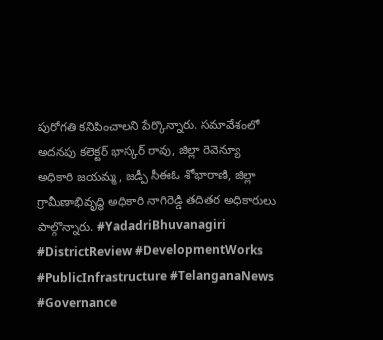పురోగతి కనిపించాలని పేర్కొన్నారు. సమావేశంలో అదనపు కలెక్టర్ భాస్కర్ రావు, జిల్లా రెవెన్యూ అధికారి జయమ్మ, జడ్పీ సీఈఓ శోభారాణి, జిల్లా గ్రామీణాభివృద్ధి అధికారి నాగిరెడ్డి తదితర అధికారులు పాల్గొన్నారు. #YadadriBhuvanagiri #DistrictReview #DevelopmentWorks #PublicInfrastructure #TelanganaNews #Governance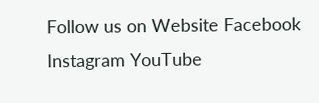Follow us on Website Facebook Instagram YouTube